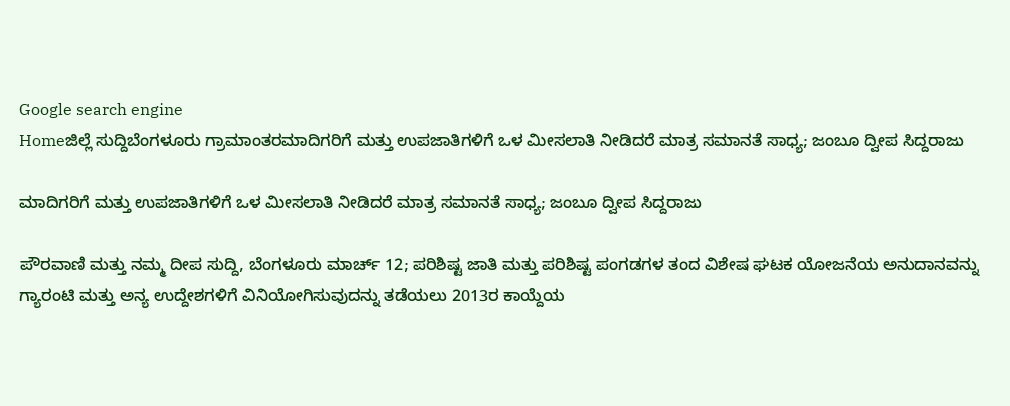Google search engine
Homeಜಿಲ್ಲೆ ಸುದ್ದಿಬೆಂಗಳೂರು ಗ್ರಾಮಾಂತರಮಾದಿಗರಿಗೆ ಮತ್ತು ಉಪಜಾತಿಗಳಿಗೆ ಒಳ ಮೀಸಲಾತಿ ನೀಡಿದರೆ ಮಾತ್ರ ಸಮಾನತೆ ಸಾಧ್ಯ; ಜಂಬೂ ದ್ವೀಪ ಸಿದ್ದರಾಜು

ಮಾದಿಗರಿಗೆ ಮತ್ತು ಉಪಜಾತಿಗಳಿಗೆ ಒಳ ಮೀಸಲಾತಿ ನೀಡಿದರೆ ಮಾತ್ರ ಸಮಾನತೆ ಸಾಧ್ಯ; ಜಂಬೂ ದ್ವೀಪ ಸಿದ್ದರಾಜು

ಪೌರವಾಣಿ ಮತ್ತು ನಮ್ಮ ದೀಪ ಸುದ್ದಿ, ಬೆಂಗಳೂರು ಮಾರ್ಚ್ 12; ಪರಿಶಿಷ್ಟ ಜಾತಿ ಮತ್ತು ಪರಿಶಿಷ್ಟ ಪಂಗಡಗಳ ತಂದ ವಿಶೇಷ ಘಟಕ ಯೋಜನೆಯ ಅನುದಾನವನ್ನು ಗ್ಯಾರಂಟಿ ಮತ್ತು ಅನ್ಯ ಉದ್ದೇಶಗಳಿಗೆ ವಿನಿಯೋಗಿಸುವುದನ್ನು ತಡೆಯಲು 2013ರ ಕಾಯ್ದೆಯ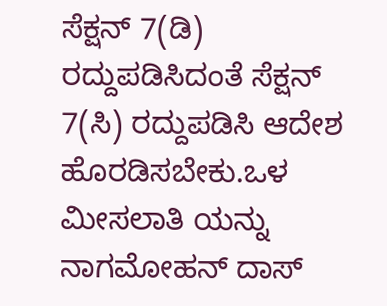ಸೆಕ್ಷನ್ 7(ಡಿ) ರದ್ದುಪಡಿಸಿದಂತೆ ಸೆಕ್ಷನ್ 7(ಸಿ) ರದ್ದುಪಡಿಸಿ ಆದೇಶ ಹೊರಡಿಸಬೇಕು.ಒಳ ಮೀಸಲಾತಿ ಯನ್ನು ನಾಗಮೋಹನ್ ದಾಸ್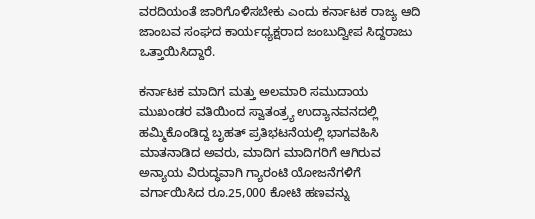ವರದಿಯಂತೆ ಜಾರಿಗೊಳಿಸಬೇಕು ಎಂದು ಕರ್ನಾಟಕ ರಾಜ್ಯ ಆದಿ ಜಾಂಬವ ಸಂಘದ ಕಾರ್ಯಧ್ಯಕ್ಷರಾದ ಜಂಬುದ್ವೀಪ ಸಿದ್ದರಾಜು ಒತ್ತಾಯಿಸಿದ್ದಾರೆ.

ಕರ್ನಾಟಕ ಮಾದಿಗ ಮತ್ತು ಅಲಮಾರಿ ಸಮುದಾಯ ಮುಖಂಡರ ವತಿಯಿಂದ ಸ್ವಾತಂತ್ರ್ಯ ಉದ್ಯಾನವನದಲ್ಲಿ ಹಮ್ಮಿಕೊಂಡಿದ್ದ ಬೃಹತ್ ಪ್ರತಿಭಟನೆಯಲ್ಲಿ ಭಾಗವಹಿಸಿ ಮಾತನಾಡಿದ ಅವರು, ಮಾದಿಗ ಮಾದಿಗರಿಗೆ ಆಗಿರುವ ಅನ್ಯಾಯ ವಿರುದ್ಧವಾಗಿ ಗ್ಯಾರಂಟಿ ಯೋಜನೆಗಳಿಗೆ ವರ್ಗಾಯಿಸಿದ ರೂ.25,000 ಕೋಟಿ ಹಣವನ್ನು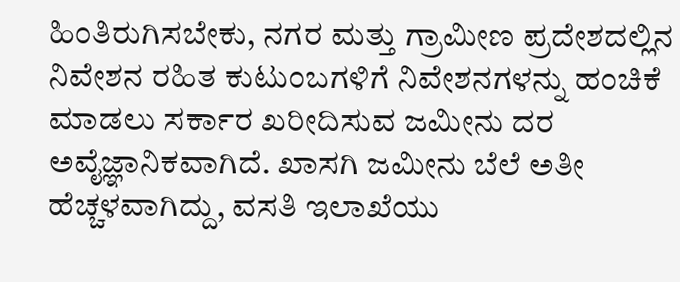ಹಿಂತಿರುಗಿಸಬೇಕು, ನಗರ ಮತ್ತು ಗ್ರಾಮೀಣ ಪ್ರದೇಶದಲ್ಲಿನ ನಿವೇಶನ ರಹಿತ ಕುಟುಂಬಗಳಿಗೆ ನಿವೇಶನಗಳನ್ನು ಹಂಚಿಕೆ ಮಾಡಲು ಸರ್ಕಾರ ಖರೀದಿಸುವ ಜಮೀನು ದರ ಅವೈಜ್ಞಾನಿಕವಾಗಿದೆ. ಖಾಸಗಿ ಜಮೀನು ಬೆಲೆ ಅತೀ ಹೆಚ್ಚಳವಾಗಿದ್ದು, ವಸತಿ ಇಲಾಖೆಯು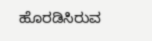ಹೊರಡಿಸಿರುವ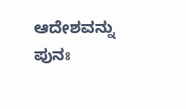ಆದೇಶವನ್ನು ಪುನಃ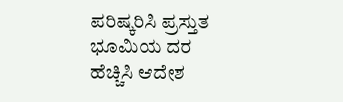ಪರಿಷ್ಕರಿಸಿ ಪ್ರಸ್ತುತ ಭೂಮಿಯ ದರ ಹೆಚ್ಚಿಸಿ ಆದೇಶ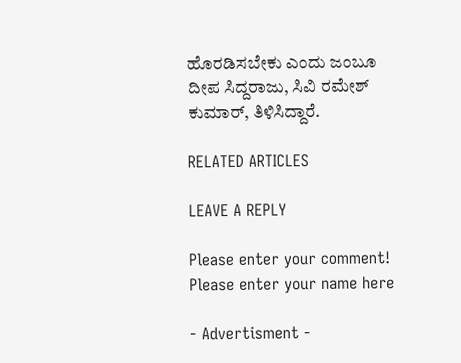ಹೊರಡಿಸಬೇಕು ಎಂದು ಜಂಬೂ ದೀಪ ಸಿದ್ದರಾಜು, ಸಿವಿ ರಮೇಶ್ ಕುಮಾರ್, ತಿಳಿಸಿದ್ದಾರೆ.

RELATED ARTICLES

LEAVE A REPLY

Please enter your comment!
Please enter your name here

- Advertisment -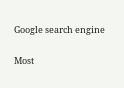Google search engine

Most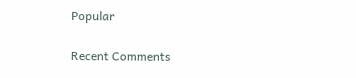Popular

Recent Comments